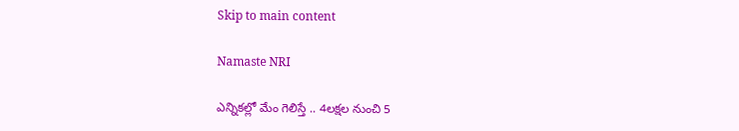Skip to main content

Namaste NRI

ఎన్నికల్లో మేం గెలిస్తే .. 4లక్షల నుంచి 5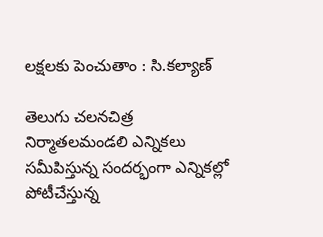లక్షలకు పెంచుతాం : సి.కల్యాణ్‌

తెలుగు చలనచిత్ర నిర్మాతలమండలి ఎన్నికలు సమీపిస్తున్న సందర్భంగా ఎన్నికల్లో పోటీచేస్తున్న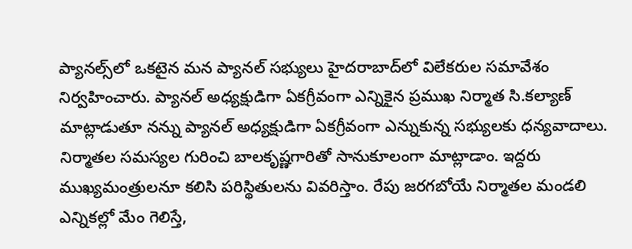ప్యానల్స్‌లో ఒకటైన మన ప్యానల్‌ సభ్యులు హైదరాబాద్‌లో విలేకరుల సమావేశం నిర్వహించారు. ప్యానల్‌ అధ్యక్షుడిగా ఏకగ్రీవంగా ఎన్నికైన ప్రముఖ నిర్మాత సి.కల్యాణ్‌ మాట్లాడుతూ నన్ను ప్యానల్‌ అధ్యక్షుడిగా ఏకగ్రీవంగా ఎన్నుకున్న సభ్యులకు ధన్యవాదాలు. నిర్మాతల సమస్యల గురించి బాలకృష్ణగారితో సానుకూలంగా మాట్లాడాం. ఇద్దరు ముఖ్యమంత్రులనూ కలిసి పరిస్థితులను వివరిస్తాం. రేపు జరగబోయే నిర్మాతల మండలి ఎన్నికల్లో మేం గెలిస్తే,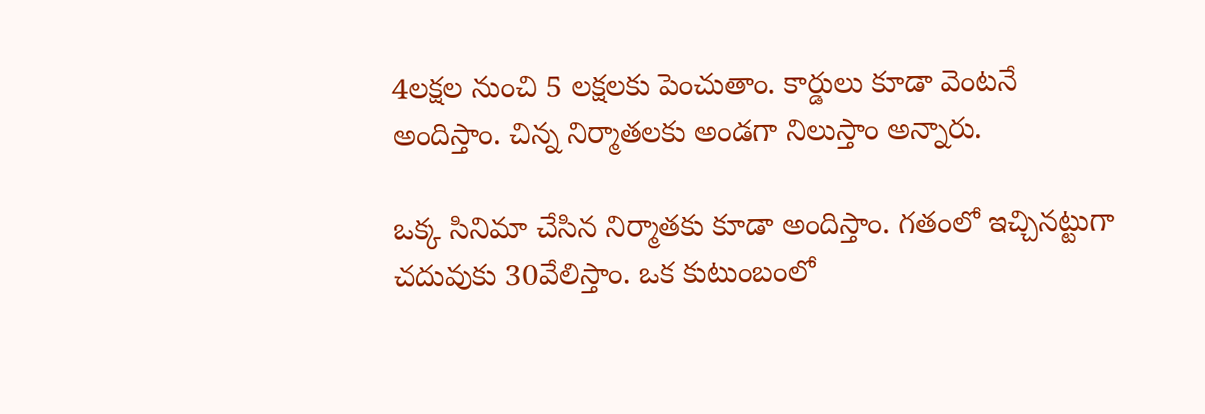4లక్షల నుంచి 5 లక్షలకు పెంచుతాం. కార్డులు కూడా వెంటనే అందిస్తాం. చిన్న నిర్మాతలకు అండగా నిలుస్తాం అన్నారు.

ఒక్క సినిమా చేసిన నిర్మాతకు కూడా అందిస్తాం. గతంలో ఇచ్చినట్టుగా చదువుకు 30వేలిస్తాం. ఒక కుటుంబంలో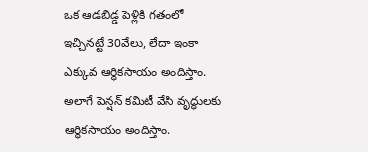ఒక ఆడబిడ్డ పెళ్లికి గతంలో ఇచ్చినట్టే 30వేలు, లేదా ఇంకా ఎక్కువ ఆర్థికసాయం అందిస్తాం. అలాగే పెన్షన్‌ కమిటీ వేసి వృద్ధులకు ఆర్థికసాయం అందిస్తాం.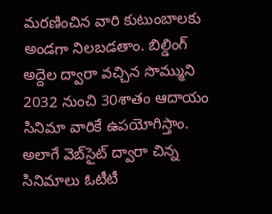మరణించిన వారి కుటుంబాలకు అండగా నిలబడతాం. బిల్డింగ్‌ అద్దెల ద్వారా వచ్చిన సొమ్ముని 2032 నుంచి 30శాతం ఆదాయం సినిమా వారికే ఉపయోగిస్తాం. అలాగే వెబ్‌సైట్‌ ద్వారా చిన్న సినిమాలు ఓటీటీ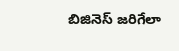బిజినెస్‌ జరిగేలా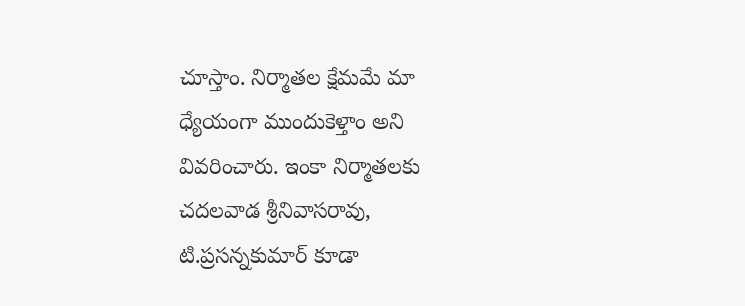చూస్తాం. నిర్మాతల క్షేమమే మా ధ్యేయంగా ముందుకెళ్తాం అని వివరించారు. ఇంకా నిర్మాతలకు చదలవాడ శ్రీనివాసరావు, టి.ప్రసన్నకుమార్‌ కూడా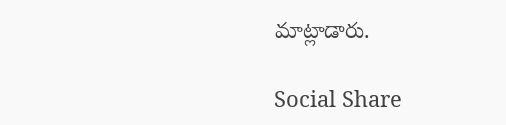మాట్లాడారు.

Social Share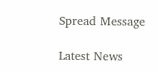Spread Message

Latest News